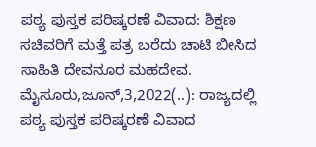ಪಠ್ಯ ಪುಸ್ತಕ ಪರಿಷ್ಕರಣೆ ವಿವಾದ: ಶಿಕ್ಷಣ ಸಚಿವರಿಗೆ ಮತ್ತೆ ಪತ್ರ ಬರೆದು ಚಾಟಿ ಬೀಸಿದ ಸಾಹಿತಿ ದೇವನೂರ ಮಹದೇವ. ಮೈಸೂರು,ಜೂನ್,3,2022(..): ರಾಜ್ಯದಲ್ಲಿ ಪಠ್ಯ ಪುಸ್ತಕ ಪರಿಷ್ಕರಣೆ ವಿವಾದ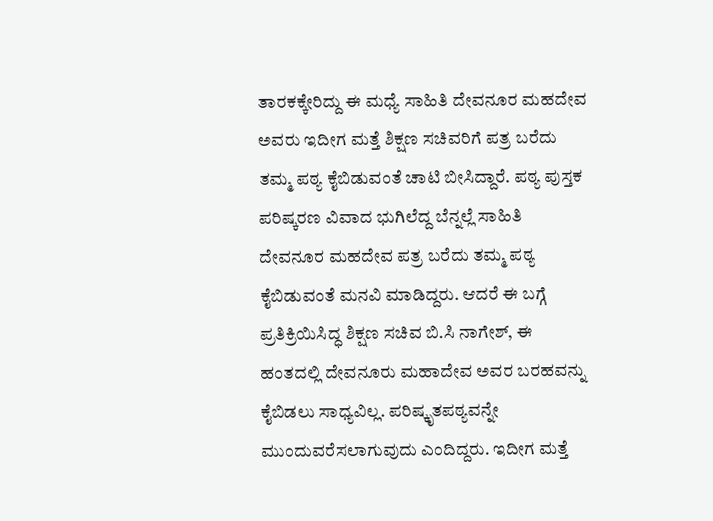ತಾರಕಕ್ಕೇರಿದ್ದು ಈ ಮಧ್ಯೆ ಸಾಹಿತಿ ದೇವನೂರ ಮಹದೇವ ಅವರು ಇದೀಗ ಮತ್ತೆ ಶಿಕ್ಷಣ ಸಚಿವರಿಗೆ ಪತ್ರ ಬರೆದು ತಮ್ಮ ಪಠ್ಯ ಕೈಬಿಡುವಂತೆ ಚಾಟಿ ಬೀಸಿದ್ದಾರೆ. ಪಠ್ಯ ಪುಸ್ತಕ ಪರಿಷ್ಕರಣ ವಿವಾದ ಭುಗಿಲೆದ್ದ ಬೆನ್ನಲ್ಲೆ ಸಾಹಿತಿ ದೇವನೂರ ಮಹದೇವ ಪತ್ರ ಬರೆದು ತಮ್ಮ ಪಠ್ಯ ಕೈಬಿಡುವಂತೆ ಮನವಿ ಮಾಡಿದ್ದರು. ಆದರೆ ಈ ಬಗ್ಗೆ ಪ್ರತಿಕ್ರಿಯಿಸಿದ್ಧ ಶಿಕ್ಷಣ ಸಚಿವ ಬಿ.ಸಿ ನಾಗೇಶ್, ಈ ಹಂತದಲ್ಲಿ ದೇವನೂರು ಮಹಾದೇವ ಅವರ ಬರಹವನ್ನು ಕೈಬಿಡಲು ಸಾಧ್ಯವಿಲ್ಲ. ಪರಿಷ್ಕೃತಪಠ್ಯವನ್ನೇ ಮುಂದುವರೆಸಲಾಗುವುದು ಎಂದಿದ್ದರು. ಇದೀಗ ಮತ್ತೆ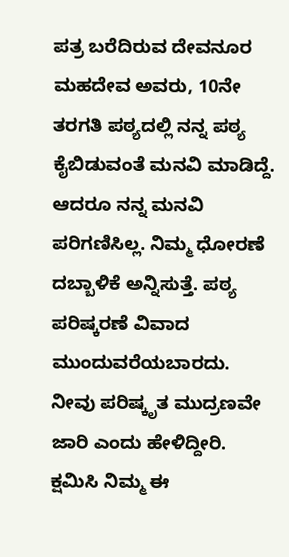ಪತ್ರ ಬರೆದಿರುವ ದೇವನೂರ ಮಹದೇವ ಅವರು, 10ನೇ ತರಗತಿ ಪಠ್ಯದಲ್ಲಿ ನನ್ನ ಪಠ್ಯ ಕೈಬಿಡುವಂತೆ ಮನವಿ ಮಾಡಿದ್ದೆ. ಆದರೂ ನನ್ನ ಮನವಿ ಪರಿಗಣಿಸಿಲ್ಲ. ನಿಮ್ಮ ಧೋರಣೆ ದಬ್ಬಾಳಿಕೆ ಅನ್ನಿಸುತ್ತೆ. ಪಠ್ಯ ಪರಿಷ್ಕರಣೆ ವಿವಾದ ಮುಂದುವರೆಯಬಾರದು. ನೀವು ಪರಿಷ್ಕೃತ ಮುದ್ರಣವೇ ಜಾರಿ ಎಂದು ಹೇಳಿದ್ದೀರಿ. ಕ್ಷಮಿಸಿ ನಿಮ್ಮ ಈ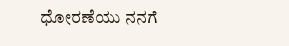ಧೋರಣೆಯು ನನಗೆ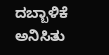ದಬ್ಬಾಳಿಕೆ ಅನಿಸಿತು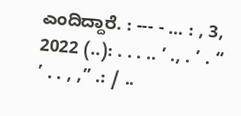ಎಂದಿದ್ದಾರೆ. : --- - … : , 3, 2022 (..): . . . .. ’ ., . ’ . “ ’ . . , ,” .: / ..